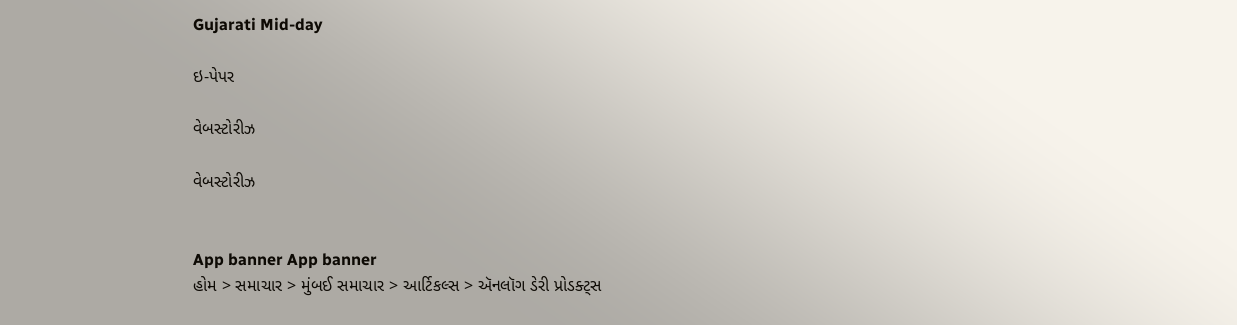Gujarati Mid-day

ઇ-પેપર

વેબસ્ટોરીઝ

વેબસ્ટોરીઝ


App banner App banner
હોમ > સમાચાર > મુંબઈ સમાચાર > આર્ટિકલ્સ > ઍનલૉગ ડેરી પ્રોડક્ટ્સ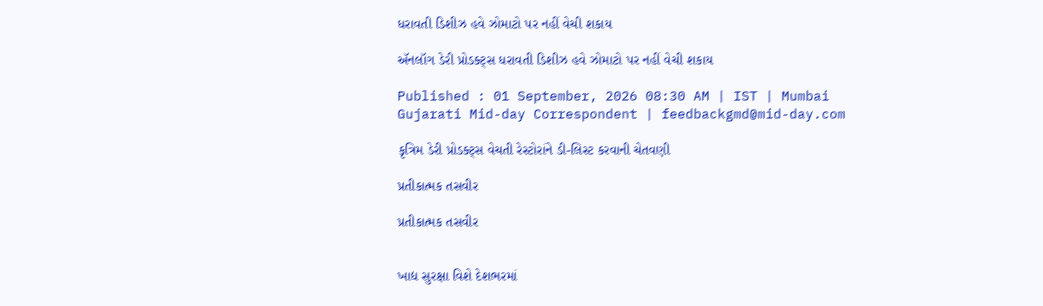ધરાવતી ડિશીઝ હવે ઝોમાટો પર નહીં વેચી શકાય

ઍનલૉગ ડેરી પ્રોડક્ટ્સ ધરાવતી ડિશીઝ હવે ઝોમાટો પર નહીં વેચી શકાય

Published : 01 September, 2026 08:30 AM | IST | Mumbai
Gujarati Mid-day Correspondent | feedbackgmd@mid-day.com

કૃત્રિમ ડેરી પ્રોડક્ટ્સ વેચતી રેસ્ટોરાંને ડી-લિસ્ટ કરવાની ચેતવણી

પ્રતીકાત્મક તસવીર

પ્રતીકાત્મક તસવીર


ખાદ્ય સુરક્ષા વિશે દેશભરમાં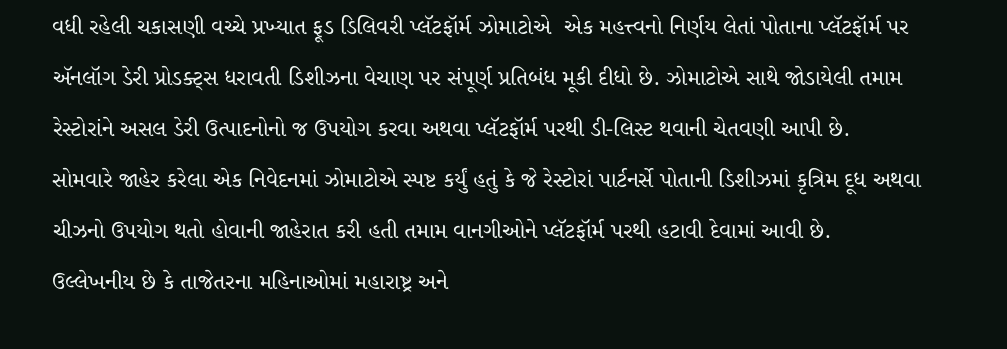વધી રહેલી ચકાસણી વચ્ચે પ્રખ્યાત ફૂડ ડિલિવરી પ્લૅટફૉર્મ ઝોમાટોએ  એક મહત્ત્વનો નિર્ણય લેતાં પોતાના પ્લૅટફૉર્મ પર ઍનલૉગ ડેરી પ્રોડક્ટ્સ ધરાવતી ડિશીઝના વેચાણ પર સંપૂર્ણ પ્રતિબંધ મૂકી દીધો છે. ઝોમાટોએ સાથે જોડાયેલી તમામ રેસ્ટોરાંને અસલ ડેરી ઉત્પાદનોનો જ ઉપયોગ કરવા અથવા પ્લૅટફૉર્મ પરથી ડી-લિસ્ટ થવાની ચેતવણી આપી છે.
સોમવારે જાહેર કરેલા એક નિવેદનમાં ઝોમાટોએ સ્પષ્ટ કર્યું હતું કે જે રેસ્ટોરાં પાર્ટનર્સે પોતાની ડિશીઝમાં કૃત્રિમ દૂધ અથવા ચીઝનો ઉપયોગ થતો હોવાની જાહેરાત કરી હતી તમામ વાનગીઓને પ્લૅટફૉર્મ પરથી હટાવી દેવામાં આવી છે.
ઉલ્લેખનીય છે કે તાજેતરના મહિનાઓમાં મહારાષ્ટ્ર અને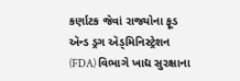કર્ણાટક જેવાં રાજ્યોના ફૂડ ઍન્ડ ડ્રગ ઍડ્મિનિસ્ટ્રેશન (FDA) વિભાગે ખાદ્ય સુરક્ષાના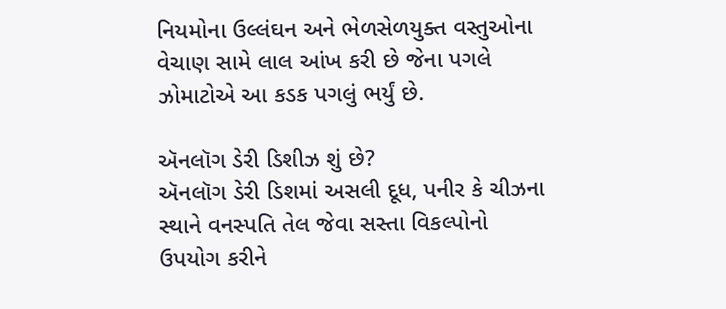નિયમોના ઉલ્લંઘન અને ભેળસેળયુક્ત વસ્તુઓના વેચાણ સામે લાલ આંખ કરી છે જેના પગલે ઝોમાટોએ આ કડક પગલું ભર્યું છે.

ઍનલૉગ ડેરી ડિશીઝ શું છે?
ઍનલૉગ ડેરી ડિશમાં અસલી દૂધ, પનીર કે ચીઝના સ્થાને વનસ્પતિ તેલ જેવા સસ્તા વિકલ્પોનો ઉપયોગ કરીને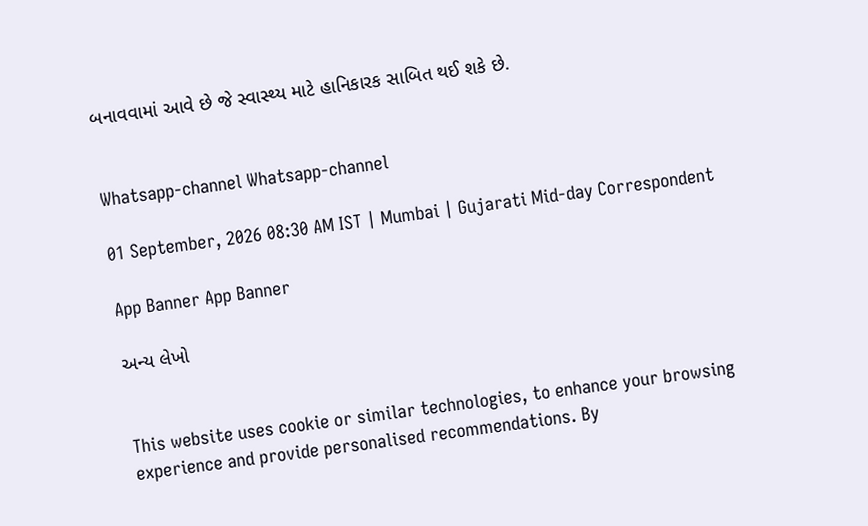બનાવવામાં આવે છે જે સ્વાસ્થ્ય માટે હાનિકારક સાબિત થઈ શકે છે.


Whatsapp-channel Whatsapp-channel

01 September, 2026 08:30 AM IST | Mumbai | Gujarati Mid-day Correspondent

App Banner App Banner

અન્ય લેખો


This website uses cookie or similar technologies, to enhance your browsing experience and provide personalised recommendations. By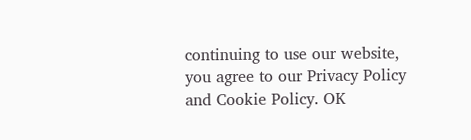continuing to use our website, you agree to our Privacy Policy and Cookie Policy. OK